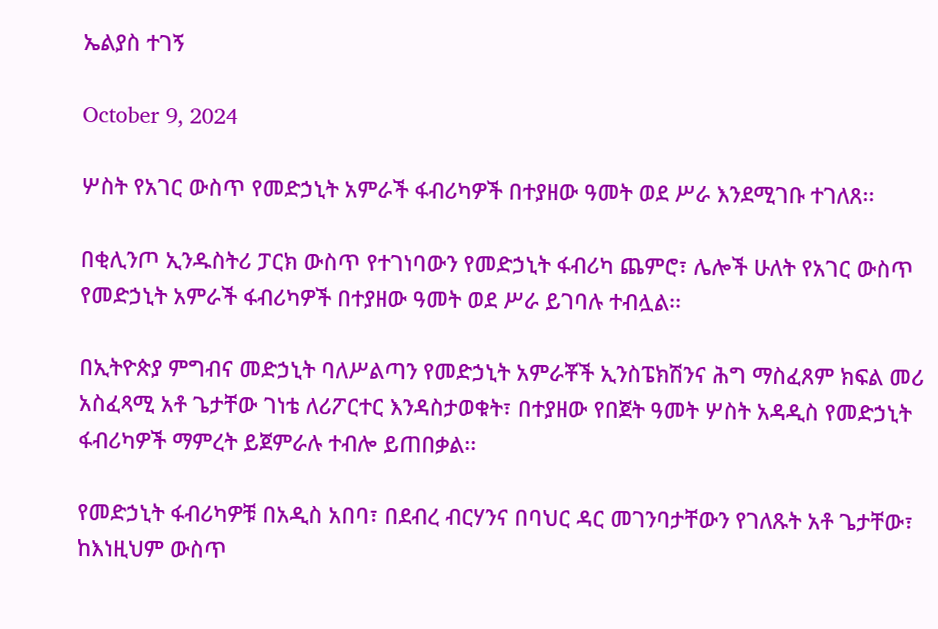ኤልያስ ተገኝ

October 9, 2024

ሦስት የአገር ውስጥ የመድኃኒት አምራች ፋብሪካዎች በተያዘው ዓመት ወደ ሥራ እንደሚገቡ ተገለጸ፡፡

በቂሊንጦ ኢንዱስትሪ ፓርክ ውስጥ የተገነባውን የመድኃኒት ፋብሪካ ጨምሮ፣ ሌሎች ሁለት የአገር ውስጥ የመድኃኒት አምራች ፋብሪካዎች በተያዘው ዓመት ወደ ሥራ ይገባሉ ተብሏል፡፡

በኢትዮጵያ ምግብና መድኃኒት ባለሥልጣን የመድኃኒት አምራቾች ኢንስፔክሽንና ሕግ ማስፈጸም ክፍል መሪ አስፈጻሚ አቶ ጌታቸው ገነቴ ለሪፖርተር እንዳስታወቁት፣ በተያዘው የበጀት ዓመት ሦስት አዳዲስ የመድኃኒት ፋብሪካዎች ማምረት ይጀምራሉ ተብሎ ይጠበቃል፡፡

የመድኃኒት ፋብሪካዎቹ በአዲስ አበባ፣ በደብረ ብርሃንና በባህር ዳር መገንባታቸውን የገለጹት አቶ ጌታቸው፣ ከእነዚህም ውስጥ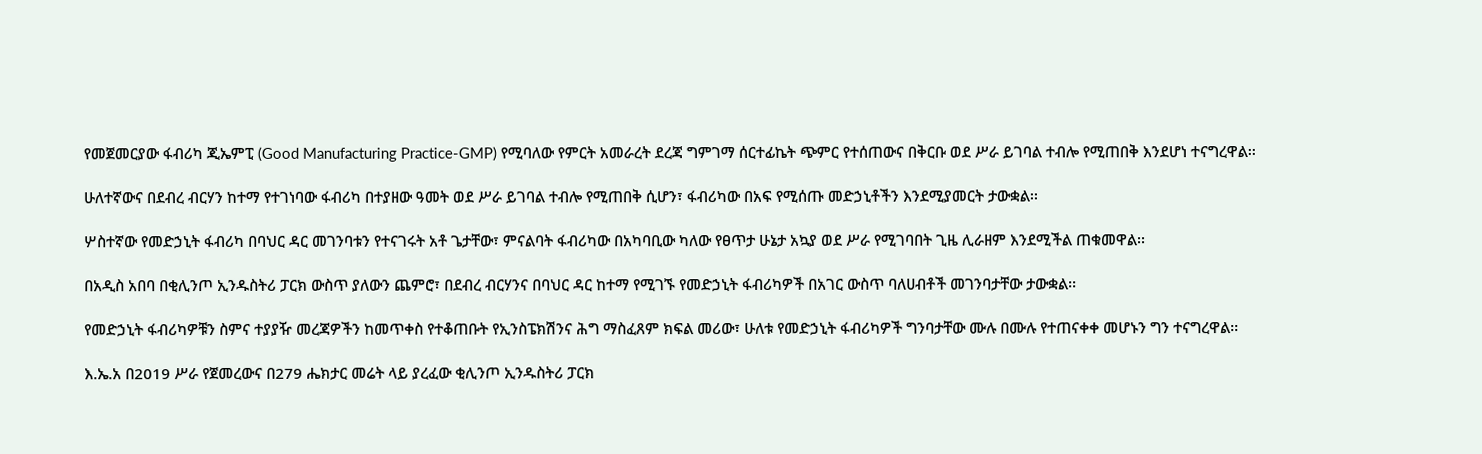የመጀመርያው ፋብሪካ ጂኤምፒ (Good Manufacturing Practice-GMP) የሚባለው የምርት አመራረት ደረጃ ግምገማ ሰርተፊኬት ጭምር የተሰጠውና በቅርቡ ወደ ሥራ ይገባል ተብሎ የሚጠበቅ እንደሆነ ተናግረዋል፡፡

ሁለተኛውና በደብረ ብርሃን ከተማ የተገነባው ፋብሪካ በተያዘው ዓመት ወደ ሥራ ይገባል ተብሎ የሚጠበቅ ሲሆን፣ ፋብሪካው በአፍ የሚሰጡ መድኃኒቶችን እንደሚያመርት ታውቋል፡፡

ሦስተኛው የመድኃኒት ፋብሪካ በባህር ዳር መገንባቱን የተናገሩት አቶ ጌታቸው፣ ምናልባት ፋብሪካው በአካባቢው ካለው የፀጥታ ሁኔታ አኳያ ወደ ሥራ የሚገባበት ጊዜ ሊራዘም እንደሚችል ጠቁመዋል፡፡

በአዲስ አበባ በቂሊንጦ ኢንዱስትሪ ፓርክ ውስጥ ያለውን ጨምሮ፣ በደብረ ብርሃንና በባህር ዳር ከተማ የሚገኙ የመድኃኒት ፋብሪካዎች በአገር ውስጥ ባለሀብቶች መገንባታቸው ታውቋል፡፡

የመድኃኒት ፋብሪካዎቹን ስምና ተያያዥ መረጃዎችን ከመጥቀስ የተቆጠቡት የኢንስፔክሽንና ሕግ ማስፈጸም ክፍል መሪው፣ ሁለቱ የመድኃኒት ፋብሪካዎች ግንባታቸው ሙሉ በሙሉ የተጠናቀቀ መሆኑን ግን ተናግረዋል፡፡

እ.ኤ.አ በ2019 ሥራ የጀመረውና በ279 ሔክታር መሬት ላይ ያረፈው ቂሊንጦ ኢንዱስትሪ ፓርክ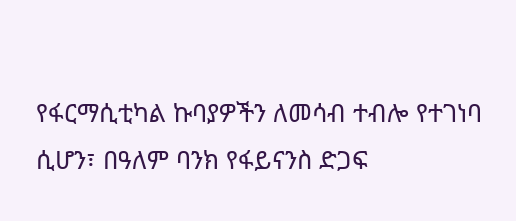የፋርማሲቲካል ኩባያዎችን ለመሳብ ተብሎ የተገነባ ሲሆን፣ በዓለም ባንክ የፋይናንስ ድጋፍ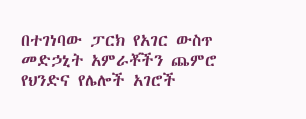በተገነባው ፓርክ የአገር ውስጥ መድኃኒት አምራቾችን ጨምሮ የህንድና የሌሎች አገሮች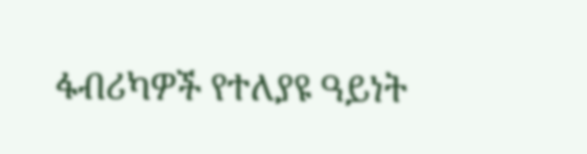ፋብሪካዎች የተለያዩ ዓይነት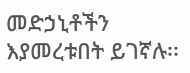መድኃኒቶችን እያመረቱበት ይገኛሉ፡፡